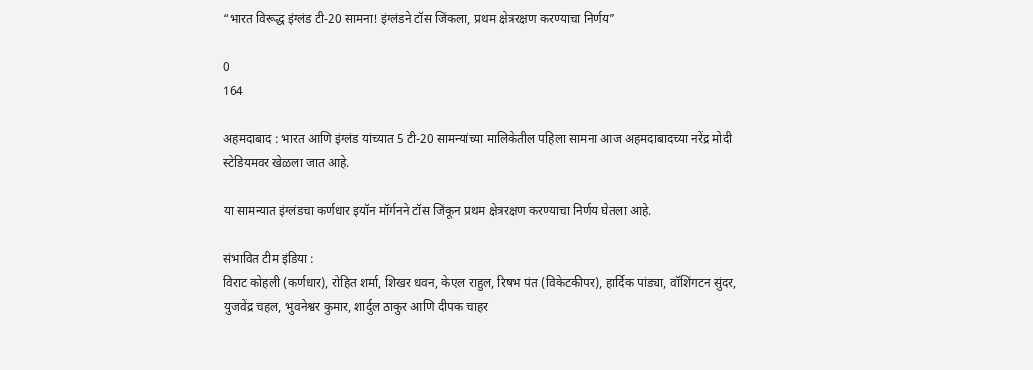“भारत विरूद्ध इंग्लंड टी-20 सामना! इंग्लंडने टॉस जिंकला, प्रथम क्षेत्ररक्षण करण्याचा निर्णय”

0
164

अहमदाबाद : भारत आणि इंग्लंड यांच्यात 5 टी-20 सामन्यांच्या मालिकेतील पहिला सामना आज अहमदाबादच्या नरेंद्र मोदी स्टेडियमवर खेळला जात आहे.

या सामन्यात इंग्लंडचा कर्णधार इयॉन मॉर्गनने टॉस जिंकून प्रथम क्षेत्ररक्षण करण्याचा निर्णय घेतला आहे.

संभावित टीम इंडिया :
विराट कोहली (कर्णधार), रोहित शर्मा, शिखर धवन, केएल राहुल, रिषभ पंत (विकेटकीपर), हार्दिक पांड्या, वॉशिंगटन सुंदर, युजवेंद्र चहल, भुवनेश्वर कुमार, शार्दुल ठाकुर आणि दीपक चाहर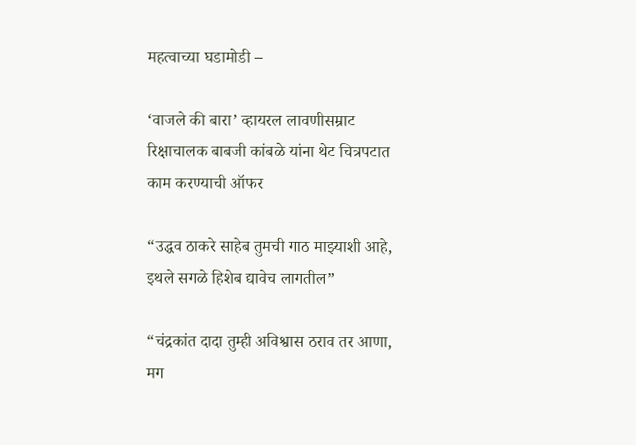महत्वाच्या घडामोडी –

‘वाजले की बारा’ व्हायरल लावणीसम्राट रिक्षाचालक बाबजी कांबळे यांना थेट चित्रपटात काम करण्याची ऑफर

“उद्धव ठाकरे साहेब तुमची गाठ माझ्याशी आहे, इथले सगळे हिशेब द्यावेच लागतील”

“चंद्रकांत दादा तुम्ही अविश्वास ठराव तर आणा, मग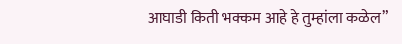आघाडी किती भक्कम आहे हे तुम्हांला कळेल”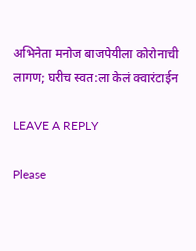अभिनेता मनोज बाजपेयीला कोरोनाची लागण; घरीच स्वत:ला केलं क्वारंटाईन

LEAVE A REPLY

Please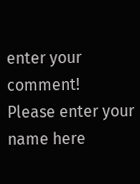enter your comment!
Please enter your name here